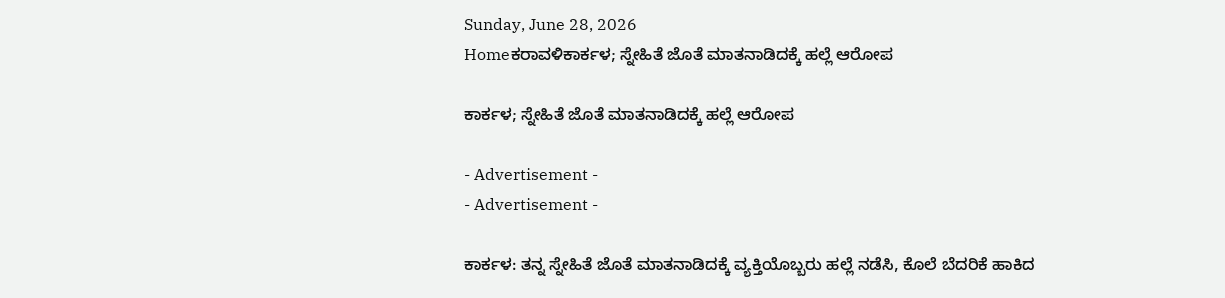Sunday, June 28, 2026
Homeಕರಾವಳಿಕಾರ್ಕಳ; ಸ್ನೇಹಿತೆ ಜೊತೆ ಮಾತನಾಡಿದಕ್ಕೆ ಹಲ್ಲೆ ಆರೋಪ

ಕಾರ್ಕಳ; ಸ್ನೇಹಿತೆ ಜೊತೆ ಮಾತನಾಡಿದಕ್ಕೆ ಹಲ್ಲೆ ಆರೋಪ

- Advertisement -
- Advertisement -

ಕಾರ್ಕಳ: ತನ್ನ ಸ್ನೇಹಿತೆ ಜೊತೆ ಮಾತನಾಡಿದಕ್ಕೆ ವ್ಯಕ್ತಿಯೊಬ್ಬರು ಹಲ್ಲೆ ನಡೆಸಿ, ಕೊಲೆ ಬೆದರಿಕೆ ಹಾಕಿದ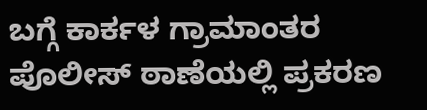ಬಗ್ಗೆ ಕಾರ್ಕಳ ಗ್ರಾಮಾಂತರ ಪೊಲೀಸ್ ಠಾಣೆಯಲ್ಲಿ ಪ್ರಕರಣ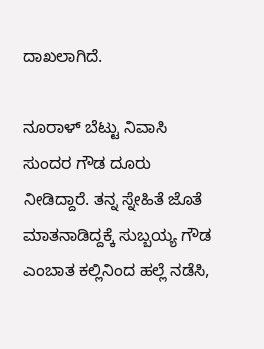ದಾಖಲಾಗಿದೆ.

ನೂರಾಳ್ ಬೆಟ್ಟು ನಿವಾಸಿ ಸುಂದರ ಗೌಡ ದೂರು ನೀಡಿದ್ದಾರೆ. ತನ್ನ ಸ್ನೇಹಿತೆ ಜೊತೆ ಮಾತನಾಡಿದ್ದಕ್ಕೆ ಸುಬ್ಬಯ್ಯ ಗೌಡ ಎಂಬಾತ ಕಲ್ಲಿನಿಂದ ಹಲ್ಲೆ ನಡೆಸಿ,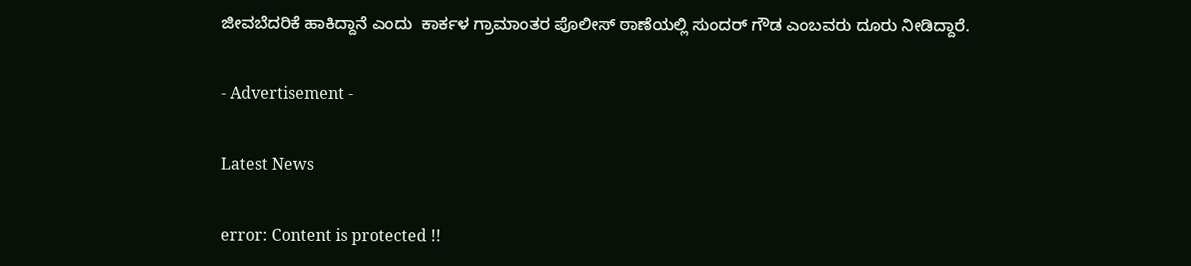ಜೀವಬೆದರಿಕೆ ಹಾಕಿದ್ದಾನೆ ಎಂದು  ಕಾರ್ಕಳ ಗ್ರಾಮಾಂತರ ಪೊಲೀಸ್ ಠಾಣೆಯಲ್ಲಿ ಸುಂದರ್ ಗೌಡ ಎಂಬವರು ದೂರು ನೀಡಿದ್ದಾರೆ.

- Advertisement -

Latest News

error: Content is protected !!